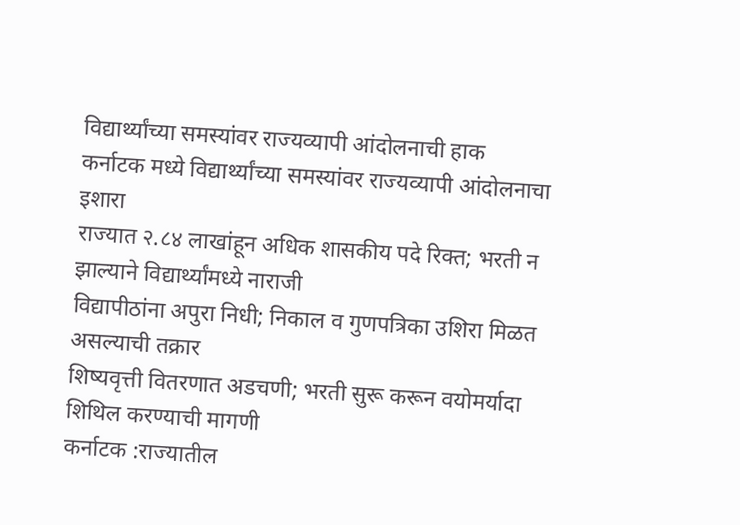विद्यार्थ्यांच्या समस्यांवर राज्यव्यापी आंदोलनाची हाक
कर्नाटक मध्ये विद्यार्थ्यांच्या समस्यांवर राज्यव्यापी आंदोलनाचा इशारा
राज्यात २.८४ लाखांहून अधिक शासकीय पदे रिक्त; भरती न झाल्याने विद्यार्थ्यांमध्ये नाराजी
विद्यापीठांना अपुरा निधी; निकाल व गुणपत्रिका उशिरा मिळत असल्याची तक्रार
शिष्यवृत्ती वितरणात अडचणी; भरती सुरू करून वयोमर्यादा शिथिल करण्याची मागणी
कर्नाटक :राज्यातील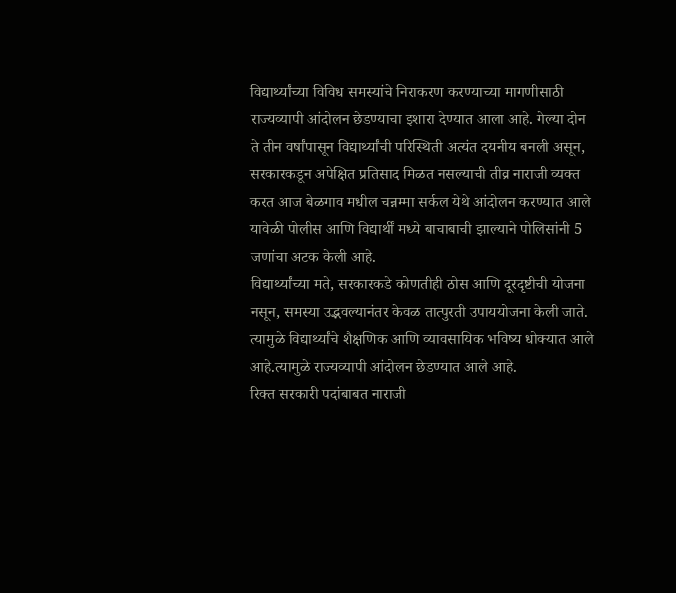विद्यार्थ्यांच्या विविध समस्यांचे निराकरण करण्याच्या मागणीसाठी राज्यव्यापी आंदोलन छेडण्याचा इशारा देण्यात आला आहे. गेल्या दोन ते तीन वर्षांपासून विद्यार्थ्यांची परिस्थिती अत्यंत दयनीय बनली असून, सरकारकडून अपेक्षित प्रतिसाद मिळत नसल्याची तीव्र नाराजी व्यक्त करत आज बेळगाव मधील चन्नम्मा सर्कल येथे आंदोलन करण्यात आले यावेळी पोलीस आणि विद्यार्थीं मध्ये बाचाबाची झाल्याने पोलिसांनी 5 जणांचा अटक केली आहे.
विद्यार्थ्यांच्या मते, सरकारकडे कोणतीही ठोस आणि दूरदृष्टीची योजना नसून, समस्या उद्भवल्यानंतर केवळ तात्पुरती उपाययोजना केली जाते. त्यामुळे विद्यार्थ्यांचे शैक्षणिक आणि व्यावसायिक भविष्य धोक्यात आले आहे.त्यामुळे राज्यव्यापी आंदोलन छेडण्यात आले आहे.
रिक्त सरकारी पदांबाबत नाराजी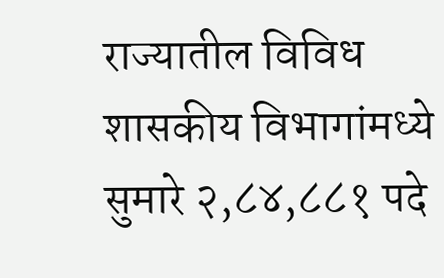राज्यातील विविध शासकीय विभागांमध्ये सुमारे २,८४,८८१ पदे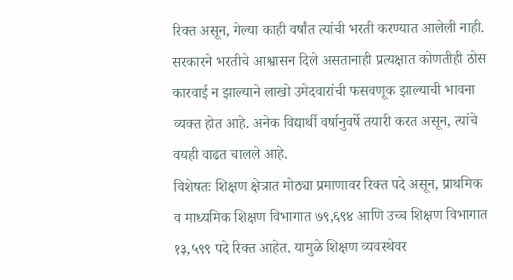रिक्त असून, गेल्या काही वर्षांत त्यांची भरती करण्यात आलेली नाही. सरकारने भरतीचे आश्वासन दिले असतानाही प्रत्यक्षात कोणतीही ठोस कारवाई न झाल्याने लाखो उमेदवारांची फसवणूक झाल्याची भावना व्यक्त होत आहे. अनेक विद्यार्थी वर्षानुवर्षे तयारी करत असून, त्यांचे वयही वाढत चालले आहे.
विशेषतः शिक्षण क्षेत्रात मोठ्या प्रमाणावर रिक्त पदे असून, प्राथमिक व माध्यमिक शिक्षण विभागात ७९,६९४ आणि उच्च शिक्षण विभागात १३,५९९ पदे रिक्त आहेत. यामुळे शिक्षण व्यवस्थेवर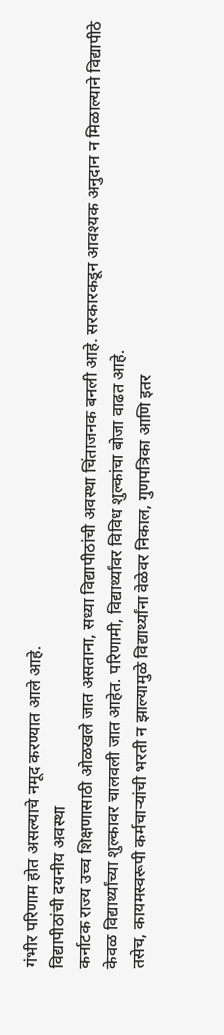गंभीर परिणाम होत असल्याचे नमूद करण्यात आले आहे.
विद्यापीठांची दयनीय अवस्था
कर्नाटक राज्य उच्च शिक्षणासाठी ओळखले जात असताना, सध्या विद्यापीठांची अवस्था चिंताजनक बनली आहे. सरकारकडून आवश्यक अनुदान न मिळाल्याने विद्यापीठे केवळ विद्यार्थ्यांच्या शुल्कावर चालवली जात आहेत. परिणामी, विद्यार्थ्यांवर विविध शुल्कांचा बोजा वाढत आहे.
तसेच, कायमस्वरूपी कर्मचाऱ्यांची भरती न झाल्यामुळे विद्यार्थ्यांना वेळेवर निकाल, गुणपत्रिका आणि इतर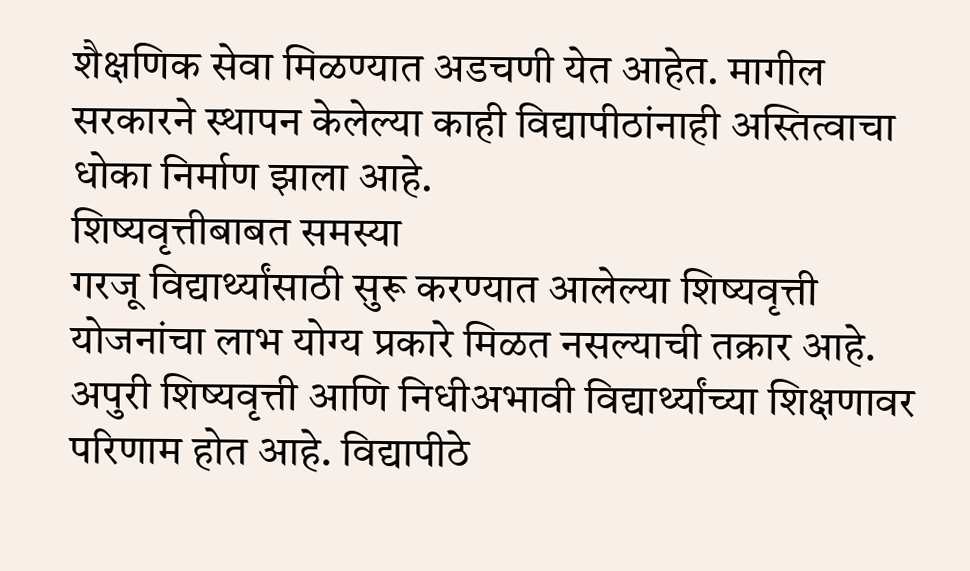शैक्षणिक सेवा मिळण्यात अडचणी येत आहेत. मागील सरकारने स्थापन केलेल्या काही विद्यापीठांनाही अस्तित्वाचा धोका निर्माण झाला आहे.
शिष्यवृत्तीबाबत समस्या
गरजू विद्यार्थ्यांसाठी सुरू करण्यात आलेल्या शिष्यवृत्ती योजनांचा लाभ योग्य प्रकारे मिळत नसल्याची तक्रार आहे. अपुरी शिष्यवृत्ती आणि निधीअभावी विद्यार्थ्यांच्या शिक्षणावर परिणाम होत आहे. विद्यापीठे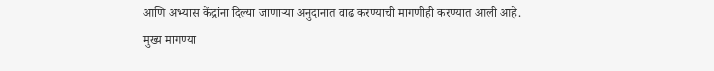आणि अभ्यास केंद्रांना दिल्या जाणाऱ्या अनुदानात वाढ करण्याची मागणीही करण्यात आली आहे.
मुख्य मागण्या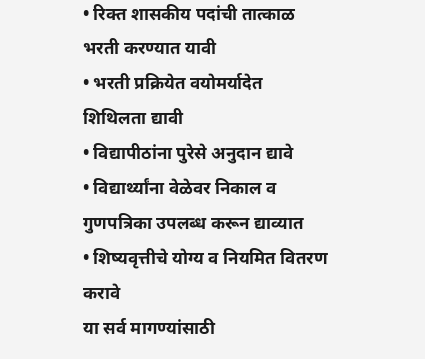• रिक्त शासकीय पदांची तात्काळ भरती करण्यात यावी
• भरती प्रक्रियेत वयोमर्यादेत शिथिलता द्यावी
• विद्यापीठांना पुरेसे अनुदान द्यावे
• विद्यार्थ्यांना वेळेवर निकाल व गुणपत्रिका उपलब्ध करून द्याव्यात
• शिष्यवृत्तीचे योग्य व नियमित वितरण करावे
या सर्व मागण्यांसाठी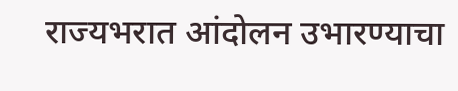राज्यभरात आंदोलन उभारण्याचा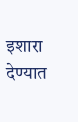इशारा देण्यात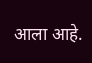आला आहे.